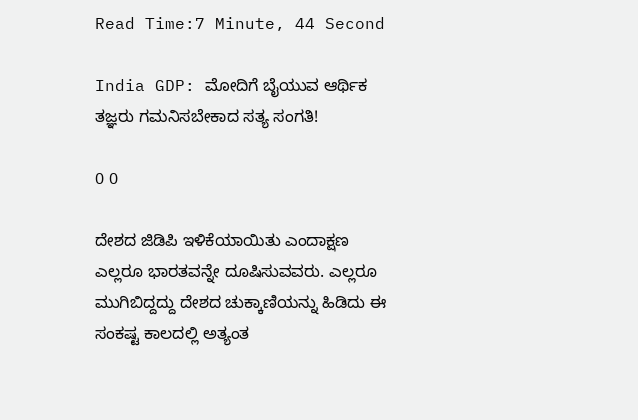Read Time:7 Minute, 44 Second

India GDP: ಮೋದಿಗೆ ಬೈಯುವ ಆರ್ಥಿಕ ತಜ್ಞರು ಗಮನಿಸಬೇಕಾದ ಸತ್ಯ ಸಂಗತಿ!

0 0

ದೇಶದ ಜಿಡಿಪಿ ಇಳಿಕೆಯಾಯಿತು ಎಂದಾಕ್ಷಣ ಎಲ್ಲರೂ ಭಾರತವನ್ನೇ ದೂಷಿಸುವವರು. ಎಲ್ಲರೂ ಮುಗಿಬಿದ್ದದ್ದು ದೇಶದ ಚುಕ್ಕಾಣಿಯನ್ನು ಹಿಡಿದು ಈ ಸಂಕಷ್ಟ ಕಾಲದಲ್ಲಿ ಅತ್ಯಂತ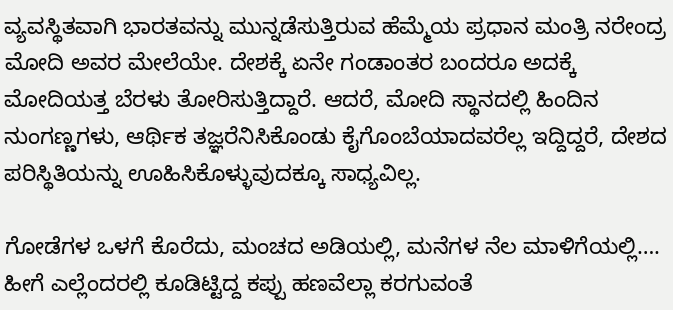ವ್ಯವಸ್ಥಿತವಾಗಿ ಭಾರತವನ್ನು ಮುನ್ನಡೆಸುತ್ತಿರುವ ಹೆಮ್ಮೆಯ ಪ್ರಧಾನ ಮಂತ್ರಿ ನರೇಂದ್ರ ಮೋದಿ ಅವರ ಮೇಲೆಯೇ. ದೇಶಕ್ಕೆ ಏನೇ ಗಂಡಾಂತರ ಬಂದರೂ ಅದಕ್ಕೆ ಮೋದಿಯತ್ತ ಬೆರಳು ತೋರಿಸುತ್ತಿದ್ದಾರೆ. ಆದರೆ, ಮೋದಿ ಸ್ಥಾನದಲ್ಲಿ ಹಿಂದಿನ ನುಂಗಣ್ಣಗಳು, ಆರ್ಥಿಕ ತಜ್ಞರೆನಿಸಿಕೊಂಡು ಕೈಗೊಂಬೆಯಾದವರೆಲ್ಲ ಇದ್ದಿದ್ದರೆ, ದೇಶದ ಪರಿಸ್ಥಿತಿಯನ್ನು ಊಹಿಸಿಕೊಳ್ಳುವುದಕ್ಕೂ ಸಾಧ್ಯವಿಲ್ಲ.

ಗೋಡೆಗಳ ಒಳಗೆ ಕೊರೆದು, ಮಂಚದ ಅಡಿಯಲ್ಲಿ, ಮನೆಗಳ ನೆಲ ಮಾಳಿಗೆಯಲ್ಲಿ…. ಹೀಗೆ ಎಲ್ಲೆಂದರಲ್ಲಿ ಕೂಡಿಟ್ಟಿದ್ದ ಕಪ್ಪು ಹಣವೆಲ್ಲಾ ಕರಗುವಂತೆ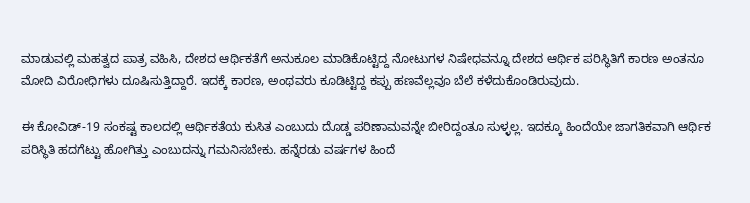ಮಾಡುವಲ್ಲಿ ಮಹತ್ವದ ಪಾತ್ರ ವಹಿಸಿ, ದೇಶದ ಆರ್ಥಿಕತೆಗೆ ಅನುಕೂಲ ಮಾಡಿಕೊಟ್ಟಿದ್ದ ನೋಟುಗಳ ನಿಷೇಧವನ್ನೂ ದೇಶದ ಆರ್ಥಿಕ ಪರಿಸ್ಥಿತಿಗೆ ಕಾರಣ ಅಂತನೂ ಮೋದಿ ವಿರೋಧಿಗಳು ದೂಷಿಸುತ್ತಿದ್ದಾರೆ. ಇದಕ್ಕೆ ಕಾರಣ, ಅಂಥವರು ಕೂಡಿಟ್ಟಿದ್ದ ಕಪ್ಪು ಹಣವೆಲ್ಲವೂ ಬೆಲೆ ಕಳೆದುಕೊಂಡಿರುವುದು.

ಈ ಕೋವಿಡ್-19 ಸಂಕಷ್ಟ ಕಾಲದಲ್ಲಿ ಆರ್ಥಿಕತೆಯ ಕುಸಿತ ಎಂಬುದು ದೊಡ್ಡ ಪರಿಣಾಮವನ್ನೇ ಬೀರಿದ್ದಂತೂ ಸುಳ್ಳಲ್ಲ. ಇದಕ್ಕೂ ಹಿಂದೆಯೇ ಜಾಗತಿಕವಾಗಿ ಆರ್ಥಿಕ ಪರಿಸ್ಥಿತಿ ಹದಗೆಟ್ಟು ಹೋಗಿತ್ತು ಎಂಬುದನ್ನು ಗಮನಿಸಬೇಕು. ಹನ್ನೆರಡು ವರ್ಷಗಳ ಹಿಂದೆ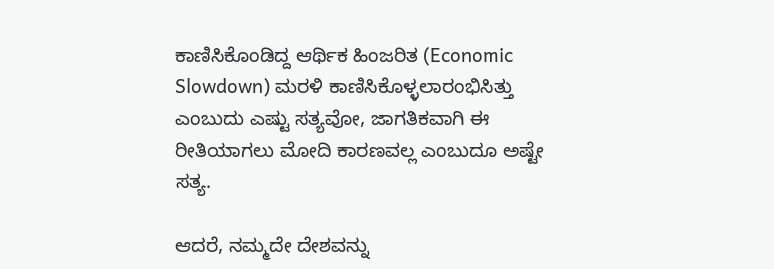ಕಾಣಿಸಿಕೊಂಡಿದ್ದ ಆರ್ಥಿಕ ಹಿಂಜರಿತ (Economic Slowdown) ಮರಳಿ ಕಾಣಿಸಿಕೊಳ್ಳಲಾರಂಭಿಸಿತ್ತು ಎಂಬುದು ಎಷ್ಟು ಸತ್ಯವೋ, ಜಾಗತಿಕವಾಗಿ ಈ ರೀತಿಯಾಗಲು ಮೋದಿ ಕಾರಣವಲ್ಲ ಎಂಬುದೂ ಅಷ್ಟೇ ಸತ್ಯ.

ಆದರೆ, ನಮ್ಮದೇ ದೇಶವನ್ನು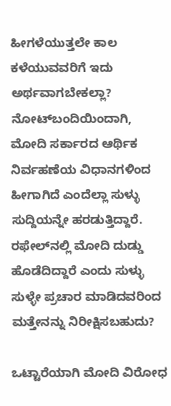ಹೀಗಳೆಯುತ್ತಲೇ ಕಾಲ ಕಳೆಯುವವರಿಗೆ ಇದು ಅರ್ಥವಾಗಬೇಕಲ್ಲಾ? ನೋಟ್‌ಬಂದಿಯಿಂದಾಗಿ, ಮೋದಿ ಸರ್ಕಾರದ ಆರ್ಥಿಕ ನಿರ್ವಹಣೆಯ ವಿಧಾನಗಳಿಂದ ಹೀಗಾಗಿದೆ ಎಂದೆಲ್ಲಾ ಸುಳ್ಳು ಸುದ್ದಿಯನ್ನೇ ಹರಡುತ್ತಿದ್ದಾರೆ. ರಫೇಲ್‌ನಲ್ಲಿ ಮೋದಿ ದುಡ್ಡು ಹೊಡೆದಿದ್ದಾರೆ ಎಂದು ಸುಳ್ಳು ಸುಳ್ಳೇ ಪ್ರಚಾರ ಮಾಡಿದವರಿಂದ ಮತ್ತೇನನ್ನು ನಿರೀಕ್ಷಿಸಬಹುದು?

ಒಟ್ಟಾರೆಯಾಗಿ ಮೋದಿ ವಿರೋಧ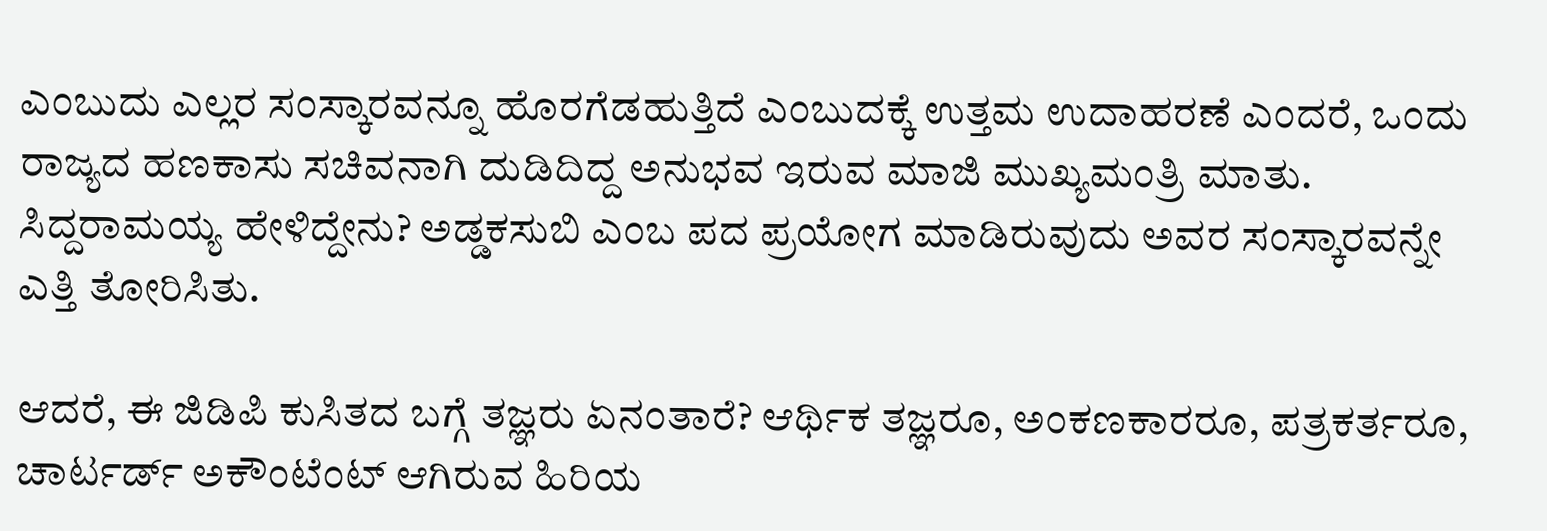ಎಂಬುದು ಎಲ್ಲರ ಸಂಸ್ಕಾರವನ್ನೂ ಹೊರಗೆಡಹುತ್ತಿದೆ ಎಂಬುದಕ್ಕೆ ಉತ್ತಮ ಉದಾಹರಣೆ ಎಂದರೆ, ಒಂದು ರಾಜ್ಯದ ಹಣಕಾಸು ಸಚಿವನಾಗಿ ದುಡಿದಿದ್ದ ಅನುಭವ ಇರುವ ಮಾಜಿ ಮುಖ್ಯಮಂತ್ರಿ ಮಾತು. ಸಿದ್ದರಾಮಯ್ಯ ಹೇಳಿದ್ದೇನು? ಅಡ್ಡಕಸುಬಿ ಎಂಬ ಪದ ಪ್ರಯೋಗ ಮಾಡಿರುವುದು ಅವರ ಸಂಸ್ಕಾರವನ್ನೇ ಎತ್ತಿ ತೋರಿಸಿತು.

ಆದರೆ, ಈ ಜಿಡಿಪಿ ಕುಸಿತದ ಬಗ್ಗೆ ತಜ್ಞರು ಏನಂತಾರೆ? ಆರ್ಥಿಕ ತಜ್ಞರೂ, ಅಂಕಣಕಾರರೂ, ಪತ್ರಕರ್ತರೂ, ಚಾರ್ಟರ್ಡ್ ಅಕೌಂಟೆಂಟ್ ಆಗಿರುವ ಹಿರಿಯ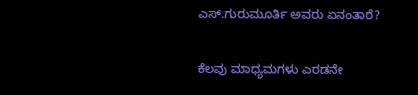ಎಸ್.ಗುರುಮೂರ್ತಿ ಅವರು ಏನಂತಾರೆ?

ಕೆಲವು ಮಾಧ್ಯಮಗಳು ಎರಡನೇ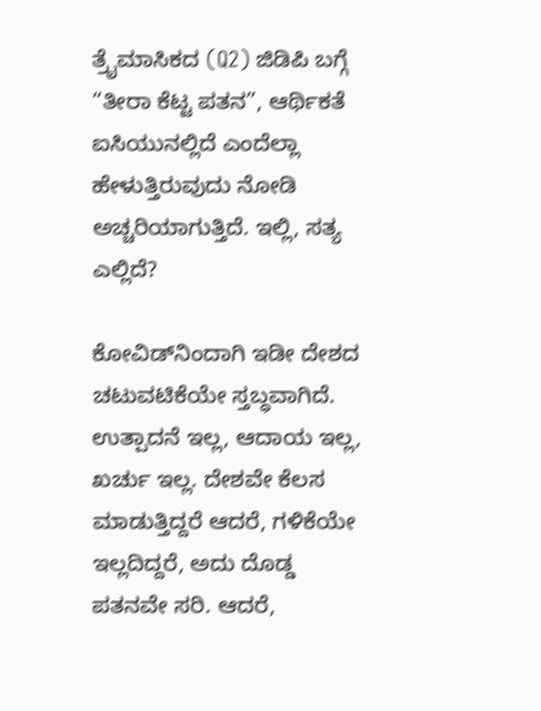ತ್ರೈಮಾಸಿಕದ (Q2) ಜಿಡಿಪಿ ಬಗ್ಗೆ “ತೀರಾ ಕೆಟ್ಟ ಪತನ”, ಆರ್ಥಿಕತೆ ಐಸಿಯುನಲ್ಲಿದೆ ಎಂದೆಲ್ಲಾ ಹೇಳುತ್ತಿರುವುದು ನೋಡಿ ಅಚ್ಚರಿಯಾಗುತ್ತಿದೆ. ಇಲ್ಲಿ, ಸತ್ಯ ಎಲ್ಲಿದೆ?

ಕೋವಿಡ್‌ನಿಂದಾಗಿ ಇಡೀ ದೇಶದ ಚಟುವಟಿಕೆಯೇ ಸ್ತಬ್ಧವಾಗಿದೆ. ಉತ್ಪಾದನೆ ಇಲ್ಲ, ಆದಾಯ ಇಲ್ಲ, ಖರ್ಚು ಇಲ್ಲ. ದೇಶವೇ ಕೆಲಸ ಮಾಡುತ್ತಿದ್ದರೆ ಆದರೆ, ಗಳಿಕೆಯೇ ಇಲ್ಲದಿದ್ದರೆ, ಅದು ದೊಡ್ಡ ಪತನವೇ ಸರಿ. ಆದರೆ,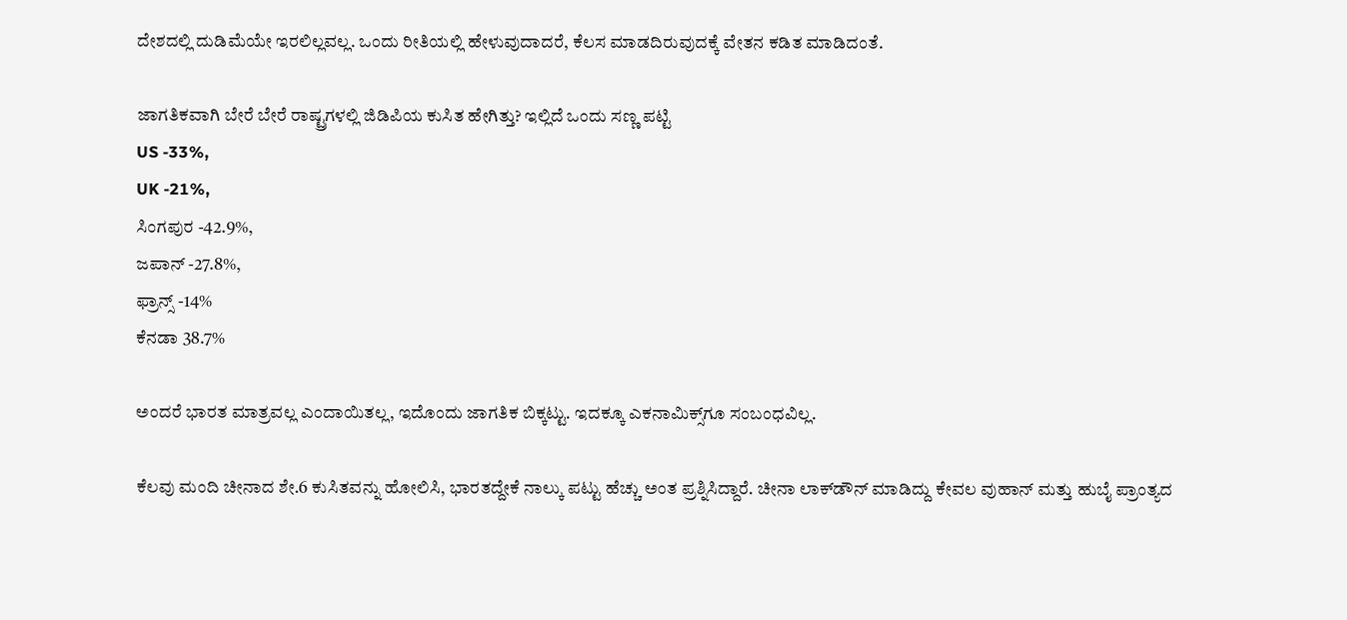ದೇಶದಲ್ಲಿ ದುಡಿಮೆಯೇ ಇರಲಿಲ್ಲವಲ್ಲ. ಒಂದು ರೀತಿಯಲ್ಲಿ ಹೇಳುವುದಾದರೆ, ಕೆಲಸ ಮಾಡದಿರುವುದಕ್ಕೆ ವೇತನ ಕಡಿತ ಮಾಡಿದಂತೆ.

ಜಾಗತಿಕವಾಗಿ ಬೇರೆ ಬೇರೆ ರಾಷ್ಟ್ರಗಳಲ್ಲಿ ಜಿಡಿಪಿಯ ಕುಸಿತ ಹೇಗಿತ್ತು? ಇಲ್ಲಿದೆ ಒಂದು ಸಣ್ಣ ಪಟ್ಟಿ
US -33%,
UK -21%,
ಸಿಂಗಪುರ -42.9%,
ಜಪಾನ್ -27.8%,
ಫ್ರಾನ್ಸ್ -14%
ಕೆನಡಾ 38.7%

ಅಂದರೆ ಭಾರತ ಮಾತ್ರವಲ್ಲ ಎಂದಾಯಿತಲ್ಲ, ಇದೊಂದು ಜಾಗತಿಕ ಬಿಕ್ಕಟ್ಟು. ಇದಕ್ಕೂ ಎಕನಾಮಿಕ್ಸ್‌ಗೂ ಸಂಬಂಧವಿಲ್ಲ.

ಕೆಲವು ಮಂದಿ ಚೀನಾದ ಶೇ.6 ಕುಸಿತವನ್ನು ಹೋಲಿಸಿ, ಭಾರತದ್ದೇಕೆ ನಾಲ್ಕು ಪಟ್ಟು ಹೆಚ್ಚು ಅಂತ ಪ್ರಶ್ನಿಸಿದ್ದಾರೆ. ಚೀನಾ ಲಾಕ್‌ಡೌನ್ ಮಾಡಿದ್ದು ಕೇವಲ ವುಹಾನ್ ಮತ್ತು ಹುಬೈ ಪ್ರಾಂತ್ಯದ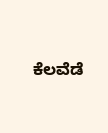ಕೆಲವೆಡೆ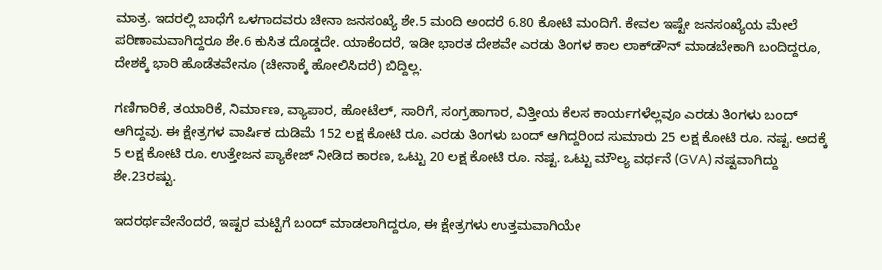ಮಾತ್ರ. ಇದರಲ್ಲಿ ಬಾಧೆಗೆ ಒಳಗಾದವರು ಚೀನಾ ಜನಸಂಖ್ಯೆ ಶೇ.5 ಮಂದಿ ಅಂದರೆ 6.80 ಕೋಟಿ ಮಂದಿಗೆ. ಕೇವಲ ಇಷ್ಟೇ ಜನಸಂಖ್ಯೆಯ ಮೇಲೆ ಪರಿಣಾಮವಾಗಿದ್ದರೂ ಶೇ.6 ಕುಸಿತ ದೊಡ್ಡದೇ. ಯಾಕೆಂದರೆ, ಇಡೀ ಭಾರತ ದೇಶವೇ ಎರಡು ತಿಂಗಳ ಕಾಲ ಲಾಕ್‌ಡೌನ್ ಮಾಡಬೇಕಾಗಿ ಬಂದಿದ್ದರೂ, ದೇಶಕ್ಕೆ ಭಾರಿ ಹೊಡೆತವೇನೂ (ಚೀನಾಕ್ಕೆ ಹೋಲಿಸಿದರೆ) ಬಿದ್ದಿಲ್ಲ.

ಗಣಿಗಾರಿಕೆ, ತಯಾರಿಕೆ, ನಿರ್ಮಾಣ, ವ್ಯಾಪಾರ, ಹೋಟೆಲ್, ಸಾರಿಗೆ, ಸಂಗ್ರಹಾಗಾರ, ವಿತ್ತೀಯ ಕೆಲಸ ಕಾರ್ಯಗಳೆಲ್ಲವೂ ಎರಡು ತಿಂಗಳು ಬಂದ್ ಆಗಿದ್ದವು. ಈ ಕ್ಷೇತ್ರಗಳ ವಾರ್ಷಿಕ ದುಡಿಮೆ 152 ಲಕ್ಷ ಕೋಟಿ ರೂ. ಎರಡು ತಿಂಗಳು ಬಂದ್ ಆಗಿದ್ದರಿಂದ ಸುಮಾರು 25 ಲಕ್ಷ ಕೋಟಿ ರೂ. ನಷ್ಟ. ಅದಕ್ಕೆ 5 ಲಕ್ಷ ಕೋಟಿ ರೂ. ಉತ್ತೇಜನ ಪ್ಯಾಕೇಜ್ ನೀಡಿದ ಕಾರಣ, ಒಟ್ಟು 20 ಲಕ್ಷ ಕೋಟಿ ರೂ. ನಷ್ಟ. ಒಟ್ಟು ಮೌಲ್ಯ ವರ್ಧನೆ (GVA) ನಷ್ಟವಾಗಿದ್ದು ಶೇ.23ರಷ್ಟು.

ಇದರರ್ಥವೇನೆಂದರೆ, ಇಷ್ಟರ ಮಟ್ಟಿಗೆ ಬಂದ್ ಮಾಡಲಾಗಿದ್ದರೂ, ಈ ಕ್ಷೇತ್ರಗಳು ಉತ್ತಮವಾಗಿಯೇ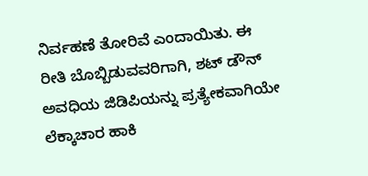ನಿರ್ವಹಣೆ ತೋರಿವೆ ಎಂದಾಯಿತು. ಈ ರೀತಿ ಬೊಬ್ಬಿಡುವವರಿಗಾಗಿ, ಶಟ್ ಡೌನ್ ಅವಧಿಯ ಜಿಡಿಪಿಯನ್ನು ಪ್ರತ್ಯೇಕವಾಗಿಯೇ ಲೆಕ್ಕಾಚಾರ ಹಾಕಿ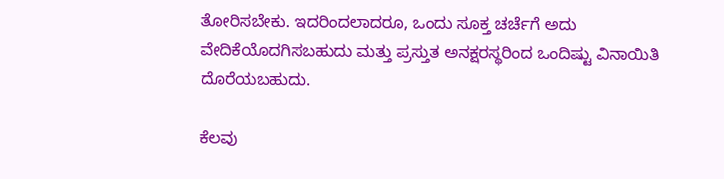ತೋರಿಸಬೇಕು. ಇದರಿಂದಲಾದರೂ, ಒಂದು ಸೂಕ್ತ ಚರ್ಚೆಗೆ ಅದು ವೇದಿಕೆಯೊದಗಿಸಬಹುದು ಮತ್ತು ಪ್ರಸ್ತುತ ಅನಕ್ಷರಸ್ಥರಿಂದ ಒಂದಿಷ್ಟು ವಿನಾಯಿತಿ ದೊರೆಯಬಹುದು.

ಕೆಲವು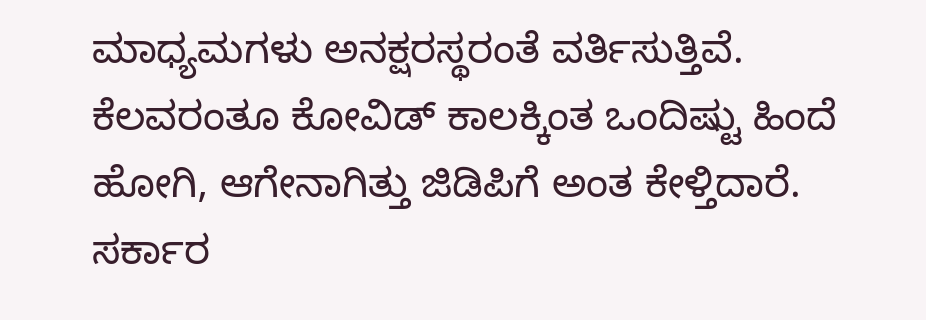ಮಾಧ್ಯಮಗಳು ಅನಕ್ಷರಸ್ಥರಂತೆ ವರ್ತಿಸುತ್ತಿವೆ. ಕೆಲವರಂತೂ ಕೋವಿಡ್ ಕಾಲಕ್ಕಿಂತ ಒಂದಿಷ್ಟು ಹಿಂದೆ ಹೋಗಿ, ಆಗೇನಾಗಿತ್ತು ಜಿಡಿಪಿಗೆ ಅಂತ ಕೇಳ್ತಿದಾರೆ. ಸರ್ಕಾರ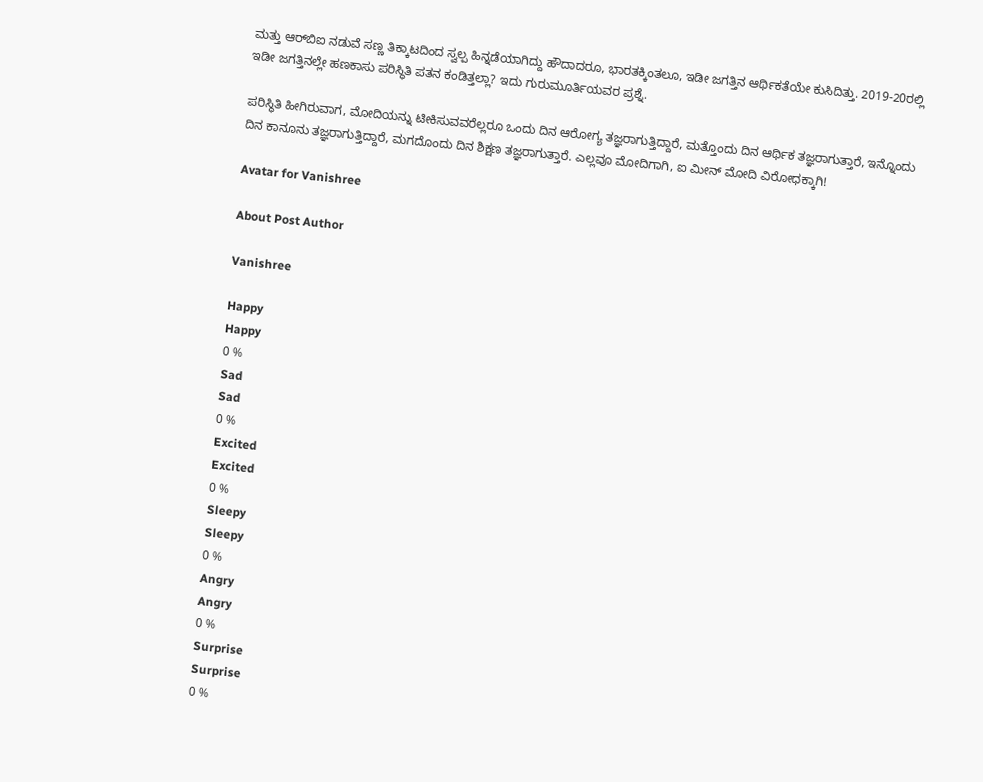ಮತ್ತು ಆರ್‌ಬಿಐ ನಡುವೆ ಸಣ್ಣ ತಿಕ್ಕಾಟದಿಂದ ಸ್ವಲ್ಪ ಹಿನ್ನಡೆಯಾಗಿದ್ದು ಹೌದಾದರೂ, ಭಾರತಕ್ಕಿಂತಲೂ, ಇಡೀ ಜಗತ್ತಿನ ಆರ್ಥಿಕತೆಯೇ ಕುಸಿದಿತ್ತು. 2019-20ರಲ್ಲಿ ಇಡೀ ಜಗತ್ತಿನಲ್ಲೇ ಹಣಕಾಸು ಪರಿಸ್ಥಿತಿ ಪತನ ಕಂಡಿತ್ತಲ್ಲಾ? ಇದು ಗುರುಮೂರ್ತಿಯವರ ಪ್ರಶ್ನೆ.

ಪರಿಸ್ಥಿತಿ ಹೀಗಿರುವಾಗ, ಮೋದಿಯನ್ನು ಟೀಕಿಸುವವರೆಲ್ಲರೂ ಒಂದು ದಿನ ಆರೋಗ್ಯ ತಜ್ಞರಾಗುತ್ತಿದ್ದಾರೆ, ಮತ್ತೊಂದು ದಿನ ಆರ್ಥಿಕ ತಜ್ಞರಾಗುತ್ತಾರೆ, ಇನ್ನೊಂದು ದಿನ ಕಾನೂನು ತಜ್ಞರಾಗುತ್ತಿದ್ದಾರೆ, ಮಗದೊಂದು ದಿನ ಶಿಕ್ಷಣ ತಜ್ಞರಾಗುತ್ತಾರೆ. ಎಲ್ಲವೂ ಮೋದಿಗಾಗಿ, ಐ ಮೀನ್ ಮೋದಿ ವಿರೋಧಕ್ಕಾಗಿ!

Avatar for Vanishree

About Post Author

Vanishree

Happy
Happy
0 %
Sad
Sad
0 %
Excited
Excited
0 %
Sleepy
Sleepy
0 %
Angry
Angry
0 %
Surprise
Surprise
0 %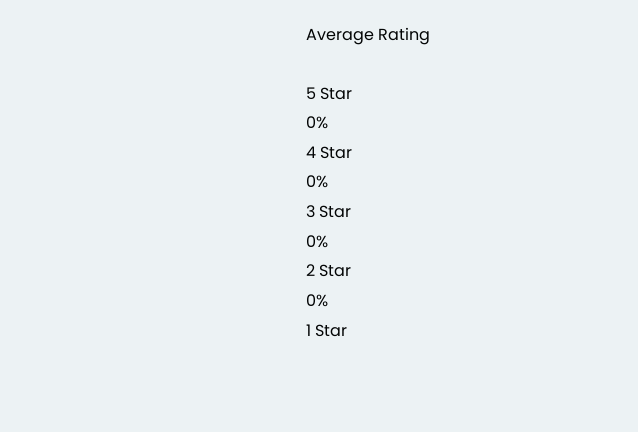Average Rating

5 Star
0%
4 Star
0%
3 Star
0%
2 Star
0%
1 Star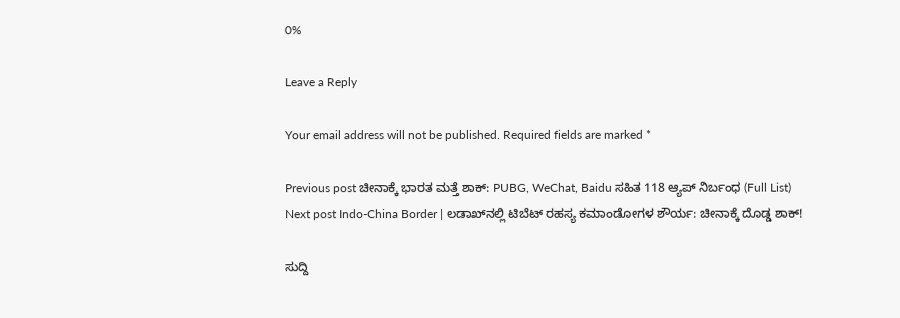0%

Leave a Reply

Your email address will not be published. Required fields are marked *

Previous post ಚೀನಾಕ್ಕೆ ಭಾರತ ಮತ್ತೆ ಶಾಕ್: PUBG, WeChat, Baidu ಸಹಿತ 118 ಆ್ಯಪ್ ನಿರ್ಬಂಧ (Full List)
Next post Indo-China Border | ಲಡಾಖ್‌ನಲ್ಲಿ ಟಿಬೆಟ್ ರಹಸ್ಯ ಕಮಾಂಡೋಗಳ ಶೌರ್ಯ: ಚೀನಾಕ್ಕೆ ದೊಡ್ಡ ಶಾಕ್!

ಸುದ್ದಿ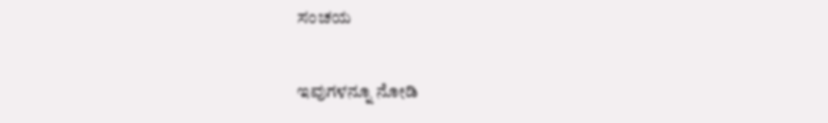ಸಂಚಯ

ಇವುಗಳನ್ನೂ ನೋಡಿ